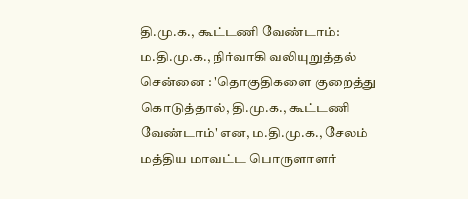தி.மு.க., கூட்டணி வேண்டாம்: ம.தி.மு.க., நிர்வாகி வலியுறுத்தல்
சென்னை : 'தொகுதிகளை குறைத்து கொடுத்தால், தி.மு.க., கூட்டணி வேண்டாம்' என, ம.தி.மு.க., சேலம் மத்திய மாவட்ட பொருளாளர்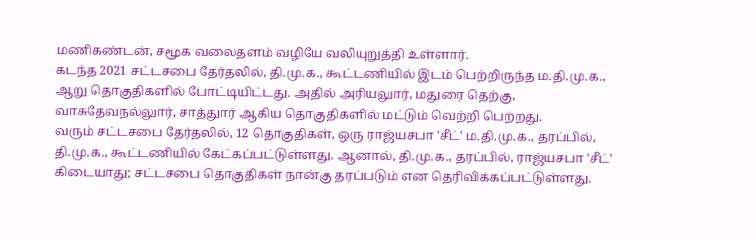மணிகண்டன், சமூக வலைதளம் வழியே வலியுறுத்தி உள்ளார்.
கடந்த 2021 சட்டசபை தேர்தலில், தி.மு.க., கூட்டணியில் இடம் பெற்றிருந்த ம.தி.மு.க., ஆறு தொகுதிகளில் போட்டியிட்டது. அதில் அரியலுார், மதுரை தெற்கு, வாசுதேவநல்லுார், சாத்துார் ஆகிய தொகுதிகளில் மட்டும் வெற்றி பெற்றது.
வரும் சட்டசபை தேர்தலில், 12 தொகுதிகள், ஒரு ராஜ்யசபா 'சீட்' ம.தி.மு.க., தரப்பில், தி.மு.க., கூட்டணியில் கேட்கப்பட்டுள்ளது. ஆனால், தி.மு.க., தரப்பில், ராஜ்யசபா 'சீட்' கிடையாது; சட்டசபை தொகுதிகள் நான்கு தரப்படும் என தெரிவிக்கப்பட்டுள்ளது.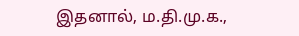இதனால், ம.தி.மு.க.,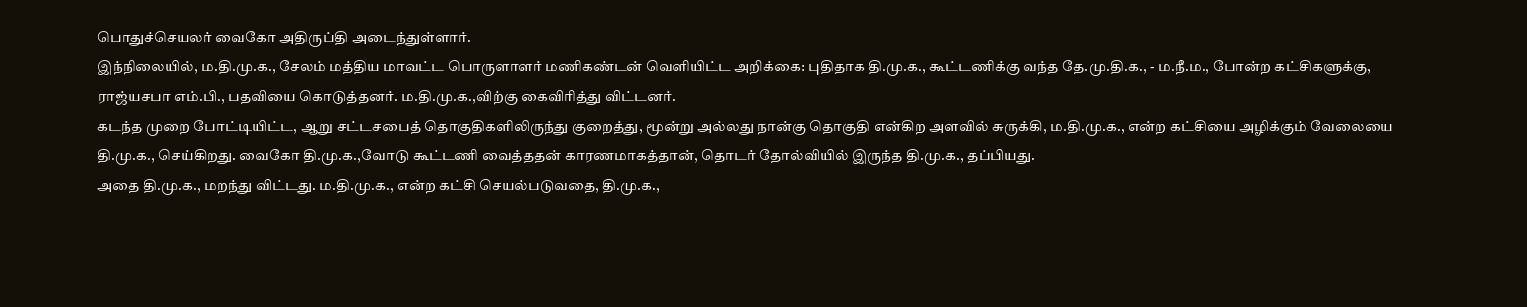பொதுச்செயலர் வைகோ அதிருப்தி அடைந்துள்ளார்.
இந்நிலையில், ம.தி.மு.க., சேலம் மத்திய மாவட்ட பொருளாளர் மணிகண்டன் வெளியிட்ட அறிக்கை: புதிதாக தி.மு.க., கூட்டணிக்கு வந்த தே.மு.தி.க., - ம.நீ.ம., போன்ற கட்சிகளுக்கு, ராஜ்யசபா எம்.பி., பதவியை கொடுத்தனர். ம.தி.மு.க.,விற்கு கைவிரித்து விட்டனர்.
கடந்த முறை போட்டியிட்ட, ஆறு சட்டசபைத் தொகுதிகளிலிருந்து குறைத்து, மூன்று அல்லது நான்கு தொகுதி என்கிற அளவில் சுருக்கி, ம.தி.மு.க., என்ற கட்சியை அழிக்கும் வேலையை தி.மு.க., செய்கிறது. வைகோ தி.மு.க.,வோடு கூட்டணி வைத்ததன் காரணமாகத்தான், தொடர் தோல்வியில் இருந்த தி.மு.க., தப்பியது.
அதை தி.மு.க., மறந்து விட்டது. ம.தி.மு.க., என்ற கட்சி செயல்படுவதை, தி.மு.க.,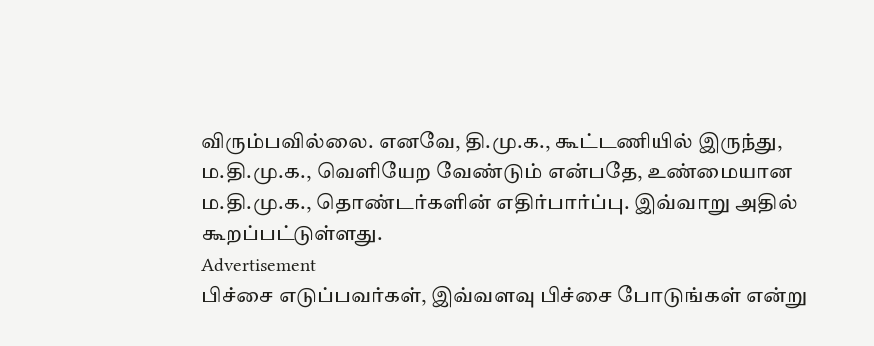விரும்பவில்லை. எனவே, தி.மு.க., கூட்டணியில் இருந்து, ம.தி.மு.க., வெளியேற வேண்டும் என்பதே, உண்மையான ம.தி.மு.க., தொண்டர்களின் எதிர்பார்ப்பு. இவ்வாறு அதில் கூறப்பட்டுள்ளது.
Advertisement
பிச்சை எடுப்பவர்கள், இவ்வளவு பிச்சை போடுங்கள் என்று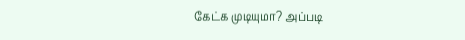கேட்க முடியுமா? அப்படி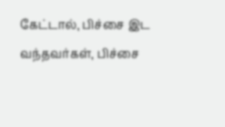கேட்டால், பிச்சை இட வந்தவர்கள், பிச்சை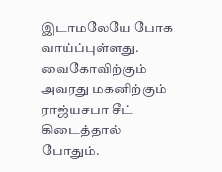இடாமலேயே போக வாய்ப்புள்ளது.
வைகோவிற்கும் அவரது மகனிற்கும் ராஜ்யசபா சீட் கிடைத்தால் போதும்.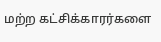மற்ற கட்சிக்காரர்களை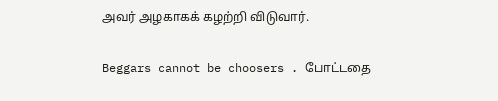அவர் அழகாகக் கழற்றி விடுவார்.

Beggars cannot be choosers . போட்டதை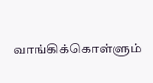வாங்கிக்கொள்ளும்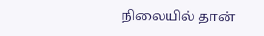நிலையில் தான்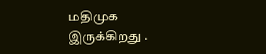மதிமுக இருக்கிறது .